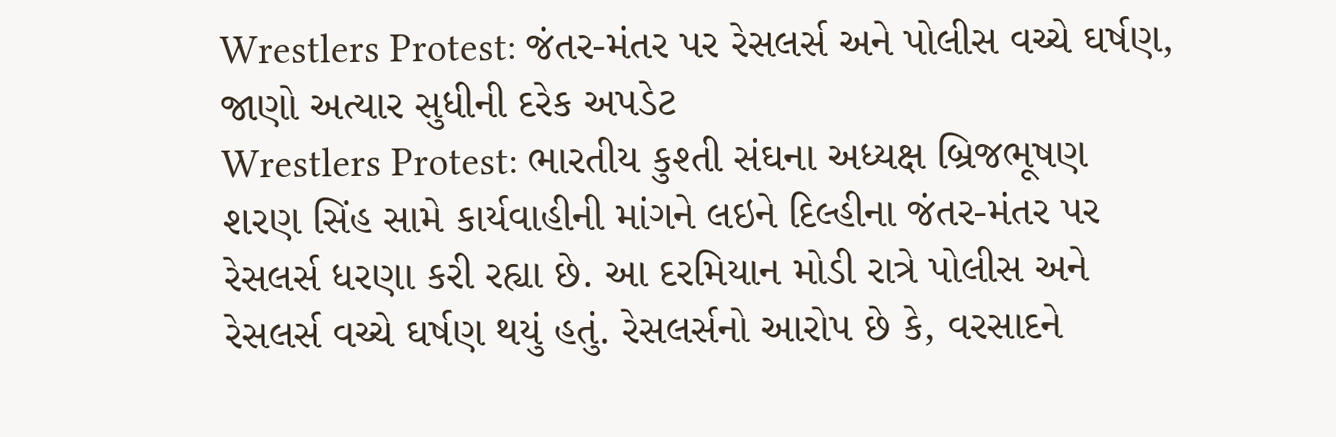Wrestlers Protest: જંતર-મંતર પર રેસલર્સ અને પોલીસ વચ્ચે ઘર્ષણ, જાણો અત્યાર સુધીની દરેક અપડેટ
Wrestlers Protest: ભારતીય કુશ્તી સંઘના અધ્યક્ષ બ્રિજભૂષણ શરણ સિંહ સામે કાર્યવાહીની માંગને લઇને દિલ્હીના જંતર-મંતર પર રેસલર્સ ધરણા કરી રહ્યા છે. આ દરમિયાન મોડી રાત્રે પોલીસ અને રેસલર્સ વચ્ચે ઘર્ષણ થયું હતું. રેસલર્સનો આરોપ છે કે, વરસાદને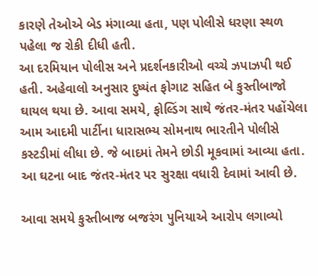કારણે તેઓએ બેડ મંગાવ્યા હતા, પણ પોલીસે ધરણા સ્થળ પહેલા જ રોકી દીધી હતી.
આ દરમિયાન પોલીસ અને પ્રદર્શનકારીઓ વચ્ચે ઝપાઝપી થઈ હતી. અહેવાલો અનુસાર દુષ્યંત ફોગાટ સહિત બે કુસ્તીબાજો ઘાયલ થયા છે. આવા સમયે, ફોલ્ડિંગ સાથે જંતર-મંતર પહોંચેલા આમ આદમી પાર્ટીના ધારાસભ્ય સોમનાથ ભારતીને પોલીસે કસ્ટડીમાં લીધા છે. જે બાદમાં તેમને છોડી મૂકવામાં આવ્યા હતા. આ ઘટના બાદ જંતર-મંતર પર સુરક્ષા વધારી દેવામાં આવી છે.

આવા સમયે કુસ્તીબાજ બજરંગ પુનિયાએ આરોપ લગાવ્યો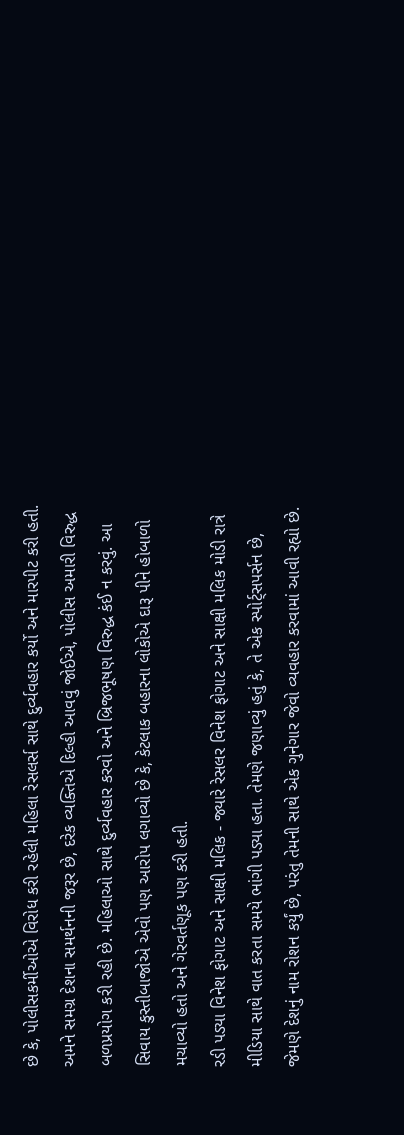છે કે, પોલીસકર્મીઓએ વિરોધ કરી રહેલી મહિલા રેસલર્સ સાથે દુર્વ્યવહાર કર્યો અને મારપીટ કરી હતી. અમને સમગ્ર દેશના સમર્થનની જરૂર છે, દરેક વ્યક્તિએ દિલ્હી આવવું જોઈએ, પોલીસ અમારી વિરુદ્ધ બળપ્રયોગ કરી રહી છે. મહિલાઓ સાથે દુર્વ્યવહાર કરવો અને બ્રિજભૂષણ વિરુદ્ધ કંઈ ન કરવું. આ સિવાય કુસ્તીબાજોએ એવો પણ આરોપ લગાવ્યો છે કે, કેટલાક બહારના લોકોએ દારૂ પીને હોબાળો મચાવ્યો હતો અને ગેરવર્તણૂક પણ કરી હતી.
રડી પડ્યા વિનેશ ફોગાટ અને સાક્ષી મલિક - જ્યારે રેસલર વિનેશ ફોગાટ અને સાક્ષી મલિક મોડી રાત્રે મીડિયા સાથે વાત કરતા સમયે ભાંગી પડ્યા હતા. તેમણે જણાવ્યું હતું કે, તે એક સ્પોર્ટ્સપર્સન છે, જેમણે દેશનું નામ રોશન કર્યું છે, પરંતુ તેમની સાથે એક ગુનેગાર જેવો વ્યવહાર કરવામાં આવી રહ્યો છે.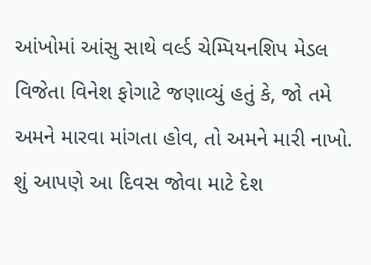આંખોમાં આંસુ સાથે વર્લ્ડ ચેમ્પિયનશિપ મેડલ વિજેતા વિનેશ ફોગાટે જણાવ્યું હતું કે, જો તમે અમને મારવા માંગતા હોવ, તો અમને મારી નાખો. શું આપણે આ દિવસ જોવા માટે દેશ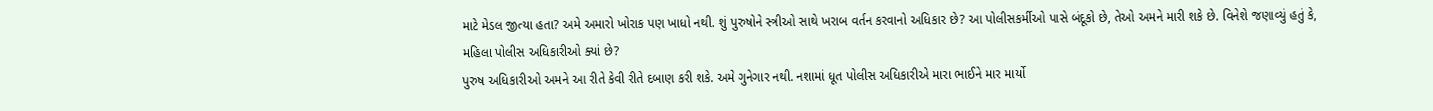માટે મેડલ જીત્યા હતા? અમે અમારો ખોરાક પણ ખાધો નથી. શું પુરુષોને સ્ત્રીઓ સાથે ખરાબ વર્તન કરવાનો અધિકાર છે? આ પોલીસકર્મીઓ પાસે બંદૂકો છે, તેઓ અમને મારી શકે છે. વિનેશે જણાવ્યું હતું કે, મહિલા પોલીસ અધિકારીઓ ક્યાં છે?
પુરુષ અધિકારીઓ અમને આ રીતે કેવી રીતે દબાણ કરી શકે. અમે ગુનેગાર નથી. નશામાં ધૂત પોલીસ અધિકારીએ મારા ભાઈને માર માર્યો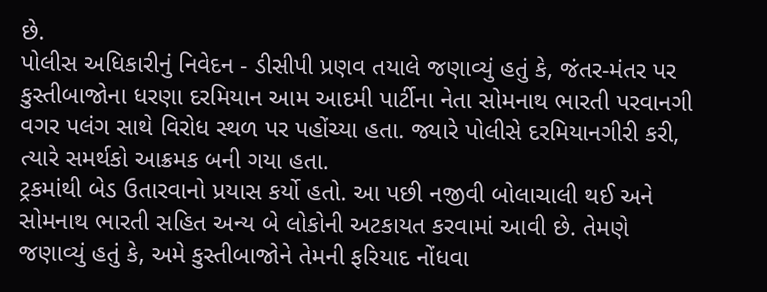છે.
પોલીસ અધિકારીનું નિવેદન - ડીસીપી પ્રણવ તયાલે જણાવ્યું હતું કે, જંતર-મંતર પર કુસ્તીબાજોના ધરણા દરમિયાન આમ આદમી પાર્ટીના નેતા સોમનાથ ભારતી પરવાનગી વગર પલંગ સાથે વિરોધ સ્થળ પર પહોંચ્યા હતા. જ્યારે પોલીસે દરમિયાનગીરી કરી, ત્યારે સમર્થકો આક્રમક બની ગયા હતા.
ટ્રકમાંથી બેડ ઉતારવાનો પ્રયાસ કર્યો હતો. આ પછી નજીવી બોલાચાલી થઈ અને સોમનાથ ભારતી સહિત અન્ય બે લોકોની અટકાયત કરવામાં આવી છે. તેમણે જણાવ્યું હતું કે, અમે કુસ્તીબાજોને તેમની ફરિયાદ નોંધવા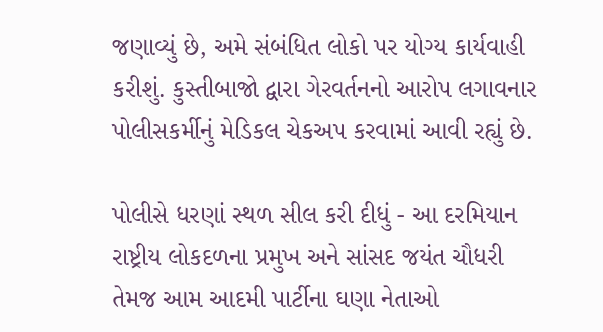જણાવ્યું છે, અમે સંબંધિત લોકો પર યોગ્ય કાર્યવાહી કરીશું. કુસ્તીબાજો દ્વારા ગેરવર્તનનો આરોપ લગાવનાર પોલીસકર્મીનું મેડિકલ ચેકઅપ કરવામાં આવી રહ્યું છે.

પોલીસે ધરણાં સ્થળ સીલ કરી દીધું - આ દરમિયાન રાષ્ટ્રીય લોકદળના પ્રમુખ અને સાંસદ જયંત ચૌધરી તેમજ આમ આદમી પાર્ટીના ઘણા નેતાઓ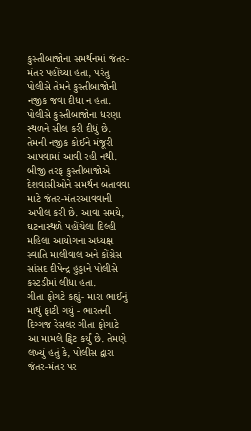કુસ્તીબાજોના સમર્થનમાં જંતર-મંતર પહોંચ્યા હતા, પરંતુ પોલીસે તેમને કુસ્તીબાજોની નજીક જવા દીધા ન હતા.
પોલીસે કુસ્તીબાજોના ધરણા સ્થળને સીલ કરી દીધું છે. તેમની નજીક કોઈને મંજૂરી આપવામાં આવી રહી નથી. બીજી તરફ કુસ્તીબાજોએ દેશવાસીઓને સમર્થન બતાવવા માટે જંતર-મંતરઆવવાની અપીલ કરી છે. આવા સમયે, ઘટનાસ્થળે પહોંચેલા દિલ્હી મહિલા આયોગના અધ્યક્ષ સ્વાતિ માલીવાલ અને કોંગ્રેસ સાંસદ દીપેન્દ્ર હુડ્ડાને પોલીસે કસ્ટડીમાં લીધા હતા.
ગીતા ફોગટે કહ્યું- મારા ભાઈનું માથું ફાટી ગયું - ભારતની દિગ્ગજ રેસલર ગીતા ફોગાટે આ મામલે ટ્વિટ કર્યું છે. તેમણે લખ્યું હતું કે, પોલીસ દ્વારા જંતર-મંતર પર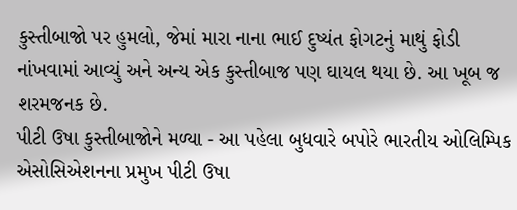કુસ્તીબાજો પર હુમલો, જેમાં મારા નાના ભાઈ દુષ્યંત ફોગટનું માથું ફોડી નાંખવામાં આવ્યું અને અન્ય એક કુસ્તીબાજ પણ ઘાયલ થયા છે. આ ખૂબ જ શરમજનક છે.
પીટી ઉષા કુસ્તીબાજોને મળ્યા - આ પહેલા બુધવારે બપોરે ભારતીય ઓલિમ્પિક એસોસિએશનના પ્રમુખ પીટી ઉષા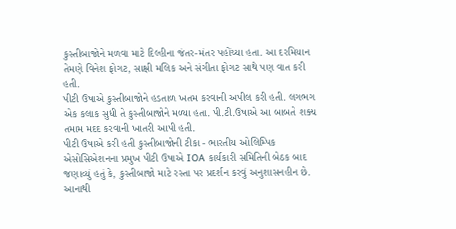કુસ્તીબાજોને મળવા માટે દિલ્હીના જંતર-મંતર પહોંચ્યા હતા. આ દરમિયાન તેમણે વિનેશ ફોગટ, સાક્ષી મલિક અને સંગીતા ફોગટ સાથે પણ વાત કરી હતી.
પીટી ઉષાએ કુસ્તીબાજોને હડતાળ ખતમ કરવાની અપીલ કરી હતી. લગભગ એક કલાક સુધી તે કુસ્તીબાજોને મળ્યા હતા. પી.ટી.ઉષાએ આ બાબતે શક્ય તમામ મદદ કરવાની ખાતરી આપી હતી.
પીટી ઉષાએ કરી હતી કુસ્તીબાજોની ટીકા - ભારતીય ઓલિમ્પિક એસોસિએશનના પ્રમુખ પીટી ઉષાએ IOA કાર્યકારી સમિતિની બેઠક બાદ જણાવ્યું હતું કે, કુસ્તીબાજો માટે રસ્તા પર પ્રદર્શન કરવું અનુશાસનહીન છે. આનાથી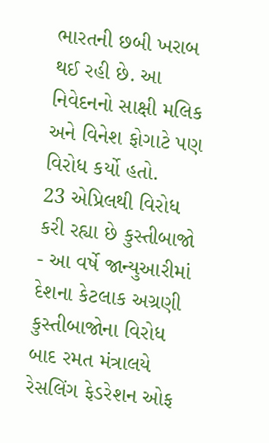ભારતની છબી ખરાબ થઈ રહી છે. આ નિવેદનનો સાક્ષી મલિક અને વિનેશ ફોગાટે પણ વિરોધ કર્યો હતો.
23 એપ્રિલથી વિરોધ કરી રહ્યા છે કુસ્તીબાજો - આ વર્ષે જાન્યુઆરીમાં દેશના કેટલાક અગ્રણી કુસ્તીબાજોના વિરોધ બાદ રમત મંત્રાલયે રેસલિંગ ફેડરેશન ઓફ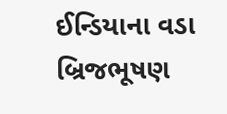ઈન્ડિયાના વડા બ્રિજભૂષણ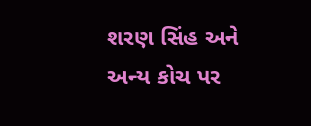શરણ સિંહ અને અન્ય કોચ પર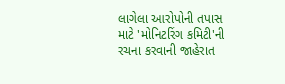લાગેલા આરોપોની તપાસ માટે 'મોનિટરિંગ કમિટી'ની રચના કરવાની જાહેરાત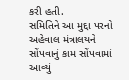કરી હતી.
સમિતિને આ મુદ્દા પરનો અહેવાલ મંત્રાલયને સોંપવાનું કામ સોંપવામાં આવ્યું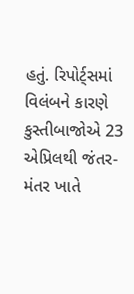હતું. રિપોર્ટ્સમાં વિલંબને કારણે કુસ્તીબાજોએ 23 એપ્રિલથી જંતર-મંતર ખાતે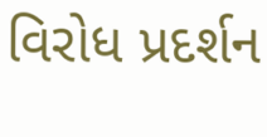વિરોધ પ્રદર્શન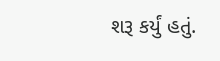શરૂ કર્યું હતું.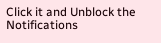Click it and Unblock the Notifications